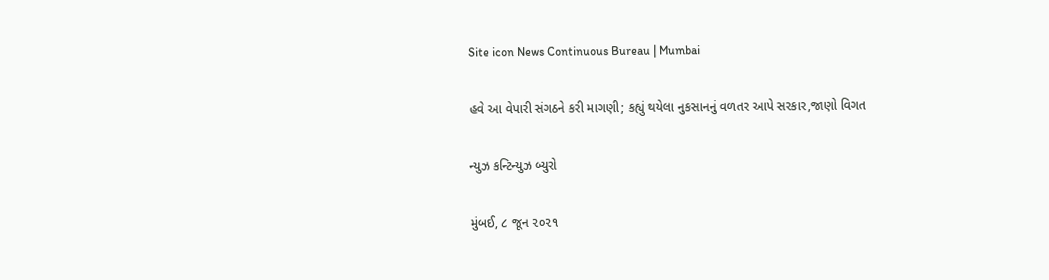Site icon News Continuous Bureau | Mumbai

હવે આ વેપારી સંગઠને કરી માગણી; કહ્યું થયેલા નુકસાનનું વળતર આપે સરકાર,જાણો વિગત

ન્યુઝ કન્ટિન્યુઝ બ્યુરો

મુંબઈ, ૮ જૂન ૨૦૨૧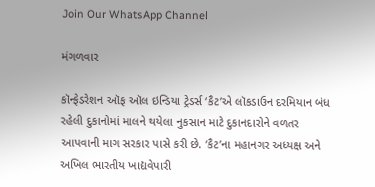Join Our WhatsApp Channel

મંગળવાર

કૉન્ફેડરેશન ઑફ ઑલ ઇન્ડિયા ટ્રેડર્સ ‘કૈટ’એ લૉકડાઉન દરમિયાન બંધ રહેલી દુકાનોમાં માલને થયેલા નુકસાન માટે દુકાનદારોને વળતર આપવાની માગ સરકાર પાસે કરી છે. ‘કૈટ’ના મહાનગર અધ્યક્ષ અને અખિલ ભારતીય ખાદ્યવેપારી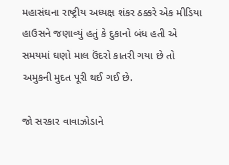મહાસંઘના રાષ્ટ્રીય અધ્યક્ષ શંકર ઠક્કરે એક મીડિયા હાઉસને જણાવ્યું હતું કે દુકાનો બંધ હતી એ સમયમાં ઘણો માલ ઉંદરો કાતરી ગયા છે તો અમુકની મુદત પૂરી થઈ ગઈ છે.

જો સરકાર વાવાઝોડાને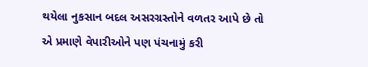થયેલા નુકસાન બદલ અસરગ્રસ્તોને વળતર આપે છે તો એ પ્રમાણે વેપારીઓને પણ પંચનામું કરી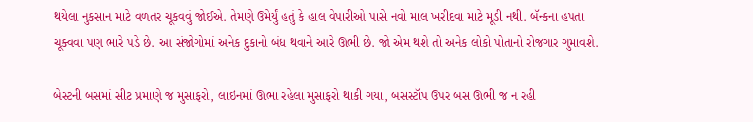થયેલા નુકસાન માટે વળતર ચૂકવવું જોઈએ. તેમણે ઉમેર્યું હતું કે હાલ વેપારીઓ પાસે નવો માલ ખરીદવા માટે મૂડી નથી. બૅન્કના હપતા ચૂક્વવા પણ ભારે પડે છે. આ સંજોગોમાં અનેક દુકાનો બંધ થવાને આરે ઊભી છે. જો એમ થશે તો અનેક લોકો પોતાનો રોજગાર ગુમાવશે.

બેસ્ટની બસમાં સીટ પ્રમાણે જ મુસાફરો, લાઇનમાં ઊભા રહેલા મુસાફરો થાકી ગયા, બસસ્ટૉપ ઉપર બસ ઊભી જ ન રહી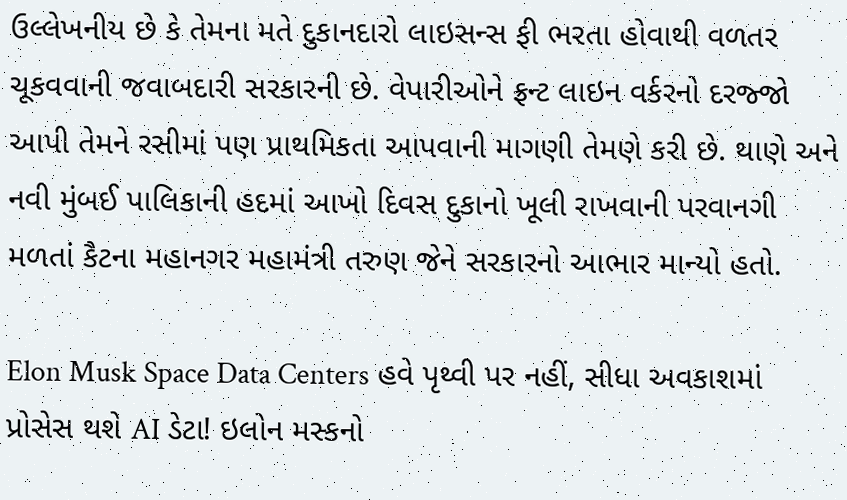ઉલ્લેખનીય છે કે તેમના મતે દુકાનદારો લાઇસન્સ ફી ભરતા હોવાથી વળતર ચૂકવવાની જવાબદારી સરકારની છે. વેપારીઓને ફ્રન્ટ લાઇન વર્કરનો દરજ્જો આપી તેમને રસીમાં પણ પ્રાથમિકતા આપવાની માગણી તેમણે કરી છે. થાણે અને નવી મુંબઈ પાલિકાની હદમાં આખો દિવસ દુકાનો ખૂલી રાખવાની પરવાનગી મળતાં કૈટના મહાનગર મહામંત્રી તરુણ જેને સરકારનો આભાર માન્યો હતો.

Elon Musk Space Data Centers હવે પૃથ્વી પર નહીં, સીધા અવકાશમાં પ્રોસેસ થશે AI ડેટા! ઇલોન મસ્કનો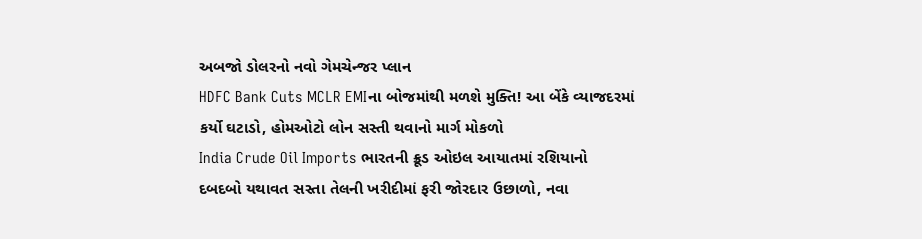અબજો ડોલરનો નવો ગેમચેન્જર પ્લાન
HDFC Bank Cuts MCLR EMIના બોજમાંથી મળશે મુક્તિ! આ બેંકે વ્યાજદરમાં કર્યો ઘટાડો, હોમઓટો લોન સસ્તી થવાનો માર્ગ મોકળો
India Crude Oil Imports ભારતની ક્રૂડ ઓઇલ આયાતમાં રશિયાનો દબદબો યથાવત સસ્તા તેલની ખરીદીમાં ફરી જોરદાર ઉછાળો, નવા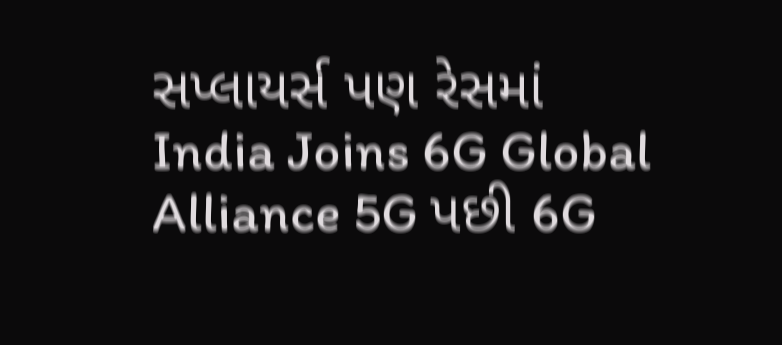સપ્લાયર્સ પણ રેસમાં
India Joins 6G Global Alliance 5G પછી 6G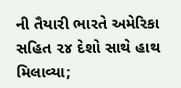ની તૈયારી ભારતે અમેરિકા સહિત ૨૪ દેશો સાથે હાથ મિલાવ્યા;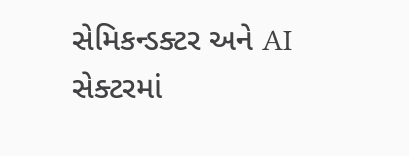સેમિકન્ડક્ટર અને AI સેક્ટરમાં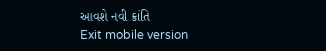આવશે નવી ક્રાંતિ
Exit mobile version